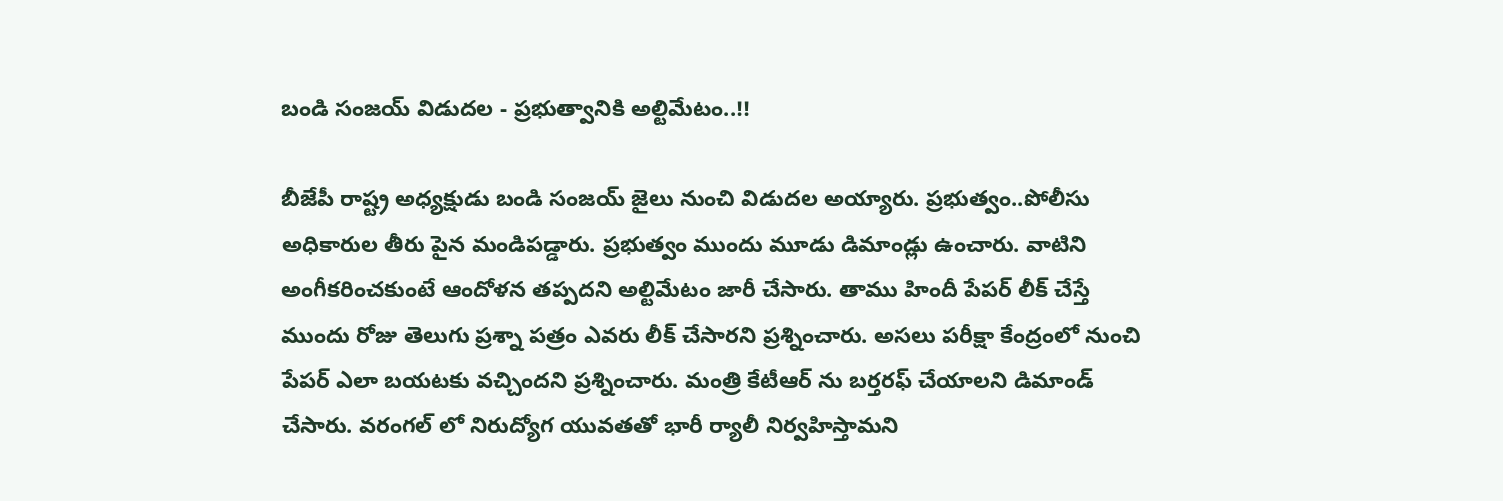బండి సంజయ్ విడుదల - ప్రభుత్వానికి అల్టిమేటం..!!

బీజేపీ రాష్ట్ర అధ్యక్షుడు బండి సంజయ్ జైలు నుంచి విడుదల అయ్యారు. ప్రభుత్వం..పోలీసు అధికారుల తీరు పైన మండిపడ్డారు. ప్రభుత్వం ముందు మూడు డిమాండ్లు ఉంచారు. వాటిని అంగీకరించకుంటే ఆందోళన తప్పదని అల్టిమేటం జారీ చేసారు. తాము హిందీ పేపర్ లీక్ చేస్తే ముందు రోజు తెలుగు ప్రశ్నా పత్రం ఎవరు లీక్ చేసారని ప్రశ్నించారు. అసలు పరీక్షా కేంద్రంలో నుంచి పేపర్ ఎలా బయటకు వచ్చిందని ప్రశ్నించారు. మంత్రి కేటీఆర్ ను బర్తరఫ్ చేయాలని డిమాండ్ చేసారు. వరంగల్ లో నిరుద్యోగ యువతతో భారీ ర్యాలీ నిర్వహిస్తామని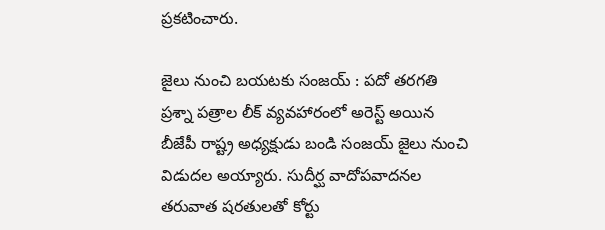ప్రకటించారు.

జైలు నుంచి బయటకు సంజయ్ : పదో తరగతి ప్రశ్నా పత్రాల లీక్ వ్యవహారంలో అరెస్ట్ అయిన బీజేపీ రాష్ట్ర అధ్యక్షుడు బండి సంజయ్ జైలు నుంచి విడుదల అయ్యారు. సుదీర్ఘ వాదోపవాదనల తరువాత షరతులతో కోర్టు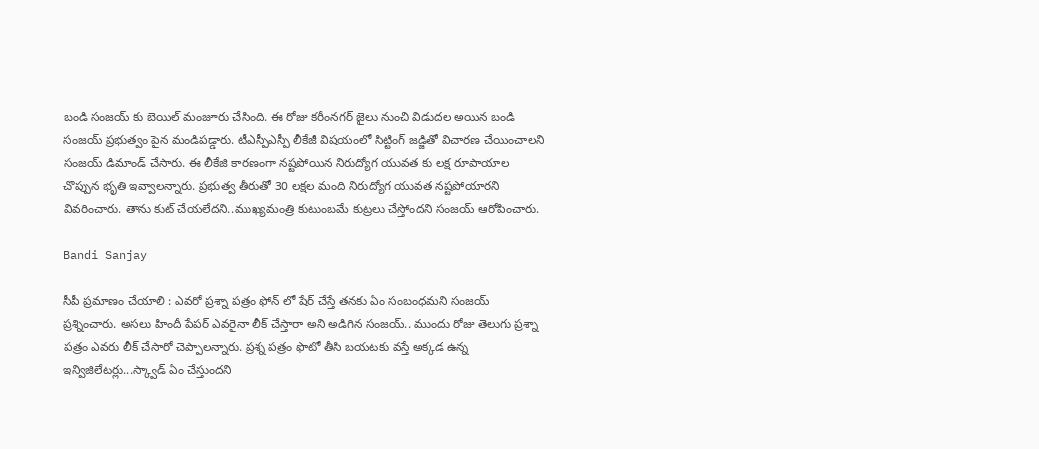బండి సంజయ్ కు బెయిల్ మంజూరు చేసింది. ఈ రోజు కరీంనగర్ జైలు నుంచి విడుదల అయిన బండి సంజయ్ ప్రభుత్వం పైన మండిపడ్డారు. టీఎస్పీఎస్పీ లీకేజీ విషయంలో సిట్టింగ్ జడ్జితో విచారణ చేయించాలని సంజయ్ డిమాండ్ చేసారు. ఈ లీకేజి కారణంగా నష్టపోయిన నిరుద్యోగ యువత కు లక్ష రూపాయాల చొప్పున భృతి ఇవ్వాలన్నారు. ప్రభుత్వ తీరుతో 30 లక్షల మంది నిరుద్యోగ యువత నష్టపోయారని వివరించారు. తాను కుట్ చేయలేదని..ముఖ్యమంత్రి కుటుంబమే కుట్రలు చేస్తోందని సంజయ్ ఆరోపించారు.

Bandi Sanjay

సీపీ ప్రమాణం చేయాలి : ఎవరో ప్రశ్నా పత్రం ఫోన్ లో షేర్ చేస్తే తనకు ఏం సంబంధమని సంజయ్ ప్రశ్నించారు. అసలు హిందీ పేపర్ ఎవరైనా లీక్ చేస్తారా అని అడిగిన సంజయ్.. ముందు రోజు తెలుగు ప్రశ్నా పత్రం ఎవరు లీక్ చేసారో చెప్పాలన్నారు. ప్రశ్న పత్రం ఫొటో తీసి బయటకు వస్తే అక్కడ ఉన్న ఇన్విజిలేటర్లు...స్క్వాడ్ ఏం చేస్తుందని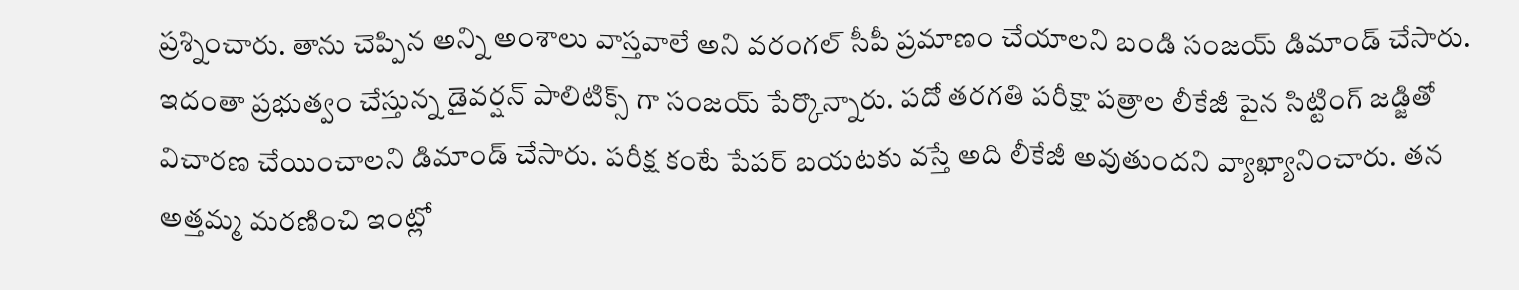ప్రశ్నించారు. తాను చెప్పిన అన్ని అంశాలు వాస్తవాలే అని వరంగల్ సీపీ ప్రమాణం చేయాలని బండి సంజయ్ డిమాండ్ చేసారు. ఇదంతా ప్రభుత్వం చేస్తున్న డైవర్షన్ పాలిటిక్స్ గా సంజయ్ పేర్కొన్నారు. పదో తరగతి పరీక్షా పత్రాల లీకేజీ పైన సిట్టింగ్ జడ్జితో విచారణ చేయించాలని డిమాండ్ చేసారు. పరీక్ష కంటే పేపర్ బయటకు వస్తే అది లీకేజీ అవుతుందని వ్యాఖ్యానించారు. తన అత్తమ్మ మరణించి ఇంట్లో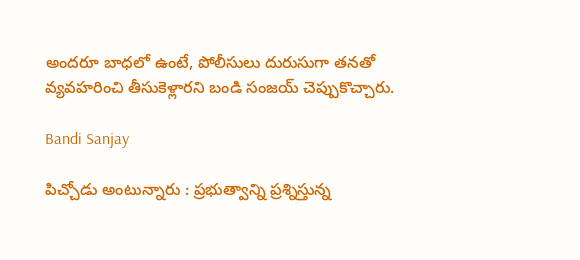అందరూ బాధలో ఉంటే, పోలీసులు దురుసుగా తనతో వ్యవహరించి తీసుకెళ్లారని బండి సంజయ్ చెప్పుకొచ్చారు.

Bandi Sanjay

పిచ్చోడు అంటున్నారు : ప్రభుత్వాన్ని ప్రశ్నిస్తున్న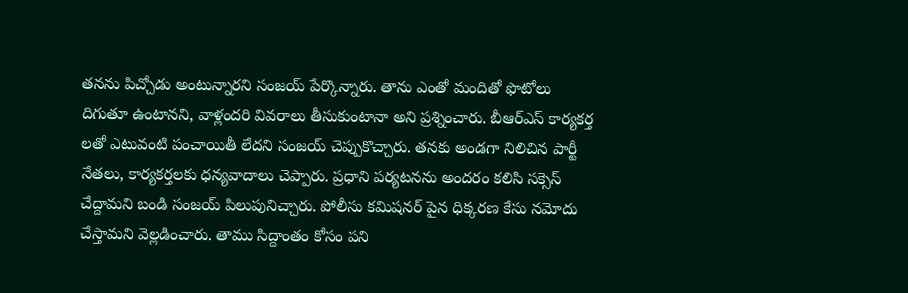తనను పిచ్చోడు అంటున్నారని సంజయ్ పేర్కొన్నారు. తాను ఎంతో మందితో ఫొటోలు దిగుతూ ఉంటానని, వాళ్లందరి వివరాలు తీసుకుంటానా అని ప్రశ్నించారు. బీఆర్ఎస్ కార్యకర్త లతో ఎటువంటి పంచాయితీ లేదని సంజయ్ చెప్పుకొచ్చారు. తనకు అండగా నిలిచిన పార్టీ నేతలు, కార్యకర్తలకు ధన్యవాదాలు చెప్పారు. ప్రధాని పర్యటనను అందరం కలిసి సక్సెస్ చేద్దామని బండి సంజయ్ పిలుపునిచ్చారు. పోలీసు కమిషనర్ పైన ధిక్కరణ కేసు నమోదు చేస్తామని వెల్లడించారు. తాము సిద్దాంతం కోసం పని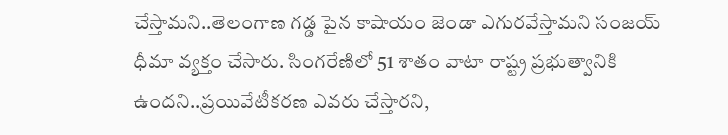చేస్తామని..తెలంగాణ గడ్డ పైన కాషాయం జెండా ఎగురవేస్తామని సంజయ్ ధీమా వ్యక్తం చేసారు. సింగరేణిలో 51 శాతం వాటా రాష్ట్ర ప్రభుత్వానికి ఉందని..ప్రయివేటీకరణ ఎవరు చేస్తారని,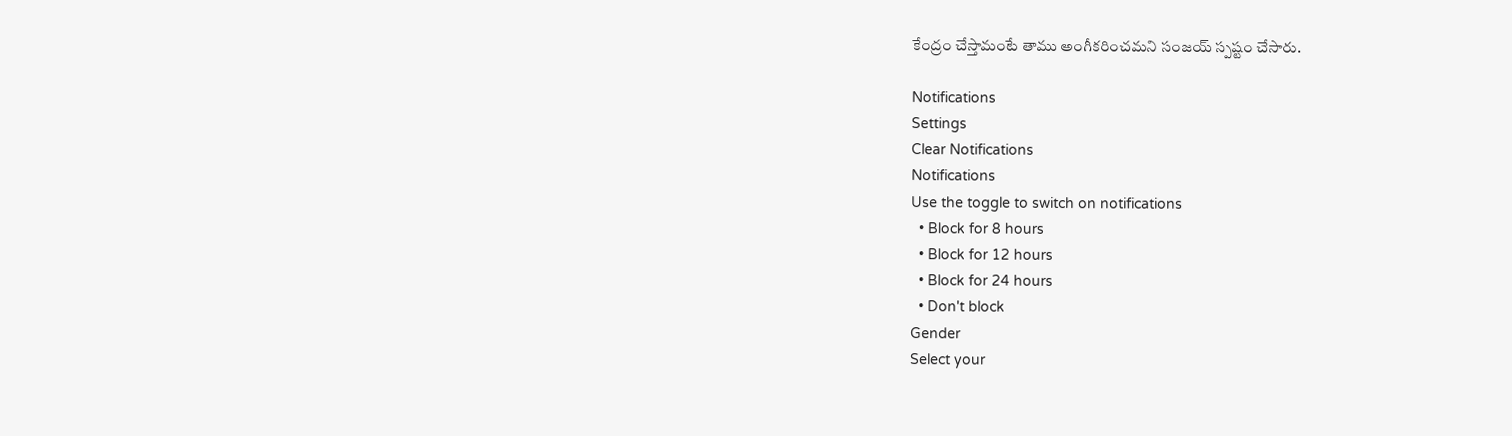కేంద్రం చేస్తామంటే తాము అంగీకరించమని సంజయ్ స్పష్టం చేసారు.

Notifications
Settings
Clear Notifications
Notifications
Use the toggle to switch on notifications
  • Block for 8 hours
  • Block for 12 hours
  • Block for 24 hours
  • Don't block
Gender
Select your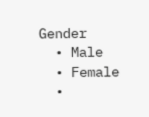Gender
  • Male
  • Female
  •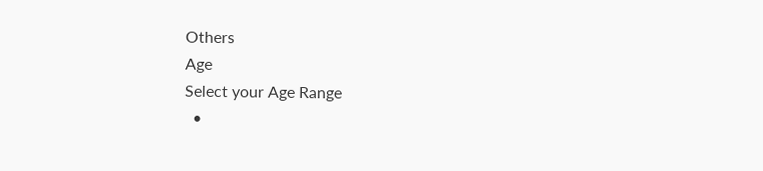Others
Age
Select your Age Range
  •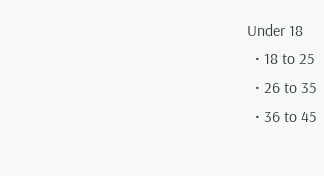Under 18
  • 18 to 25
  • 26 to 35
  • 36 to 45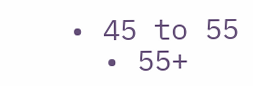• 45 to 55
  • 55+